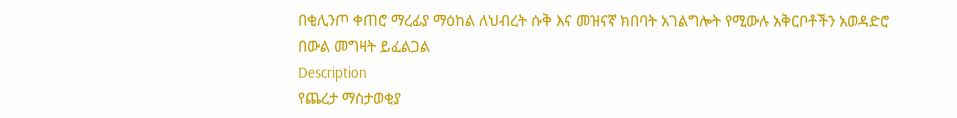በቂሊንጦ ቀጠሮ ማረፊያ ማዕከል ለህብረት ሱቅ እና መዝናኛ ክበባት አገልግሎት የሚውሉ አቅርቦቶችን አወዳድሮ በውል መግዛት ይፈልጋል
Description
የጨረታ ማስታወቂያ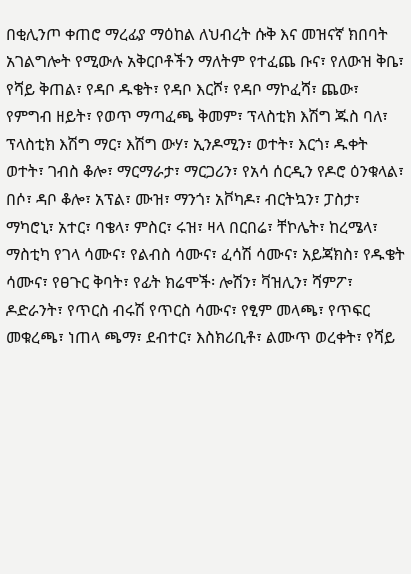በቂሊንጦ ቀጠሮ ማረፊያ ማዕከል ለህብረት ሱቅ እና መዝናኛ ክበባት አገልግሎት የሚውሉ አቅርቦቶችን ማለትም የተፈጨ ቡና፣ የለውዝ ቅቤ፣ የሻይ ቅጠል፣ የዳቦ ዱቄት፣ የዳቦ እርሾ፣ የዳቦ ማኮፈሻ፣ ጨው፣ የምግብ ዘይት፣ የወጥ ማጣፈጫ ቅመም፣ ፕላስቲክ እሽግ ጁስ ባለ፣ ፕላስቲክ እሽግ ማር፣ እሽግ ውሃ፣ ኢንዶሚን፣ ወተት፣ እርጎ፣ ዱቀት ወተት፣ ገብስ ቆሎ፣ ማርማራታ፣ ማርጋሪን፣ የአሳ ሰርዲን የዶሮ ዕንቁላል፣ በሶ፣ ዳቦ ቆሎ፣ አፕል፣ ሙዝ፣ ማንጎ፣ አቮካዶ፣ ብርትኳን፣ ፓስታ፣ ማካሮኒ፣ አተር፣ ባቄላ፣ ምስር፣ ሩዝ፣ ዛላ በርበሬ፣ ቸኮሌት፣ ከረሜላ፣ ማስቲካ የገላ ሳሙና፣ የልብስ ሳሙና፣ ፈሳሽ ሳሙና፣ አይጃክስ፣ የዱቄት ሳሙና፣ የፀጉር ቅባት፣ የፊት ክሬሞች፡ ሎሽን፣ ቫዝሊን፣ ሻምፖ፣ ዶድራንት፣ የጥርስ ብሩሽ የጥርስ ሳሙና፣ የፂም መላጫ፣ የጥፍር መቁረጫ፣ ነጠላ ጫማ፣ ደብተር፣ እስክሪቢቶ፣ ልሙጥ ወረቀት፣ የሻይ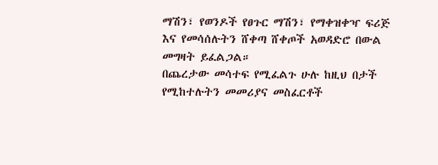ማሽን፣ የወንዶች የፀጉር ማሽን፣ የማቀዝቀዣ ፍሪጅ እና የመሳሰሉትን ሸቀጣ ሸቀጦች አወዳድሮ በውል መግዛት ይፈልጋል።
በጨረታው መሳተፍ የሚፈልጉ ሁሉ ከዚህ በታች የሚከተሉትን መመሪያና መስፈርቶች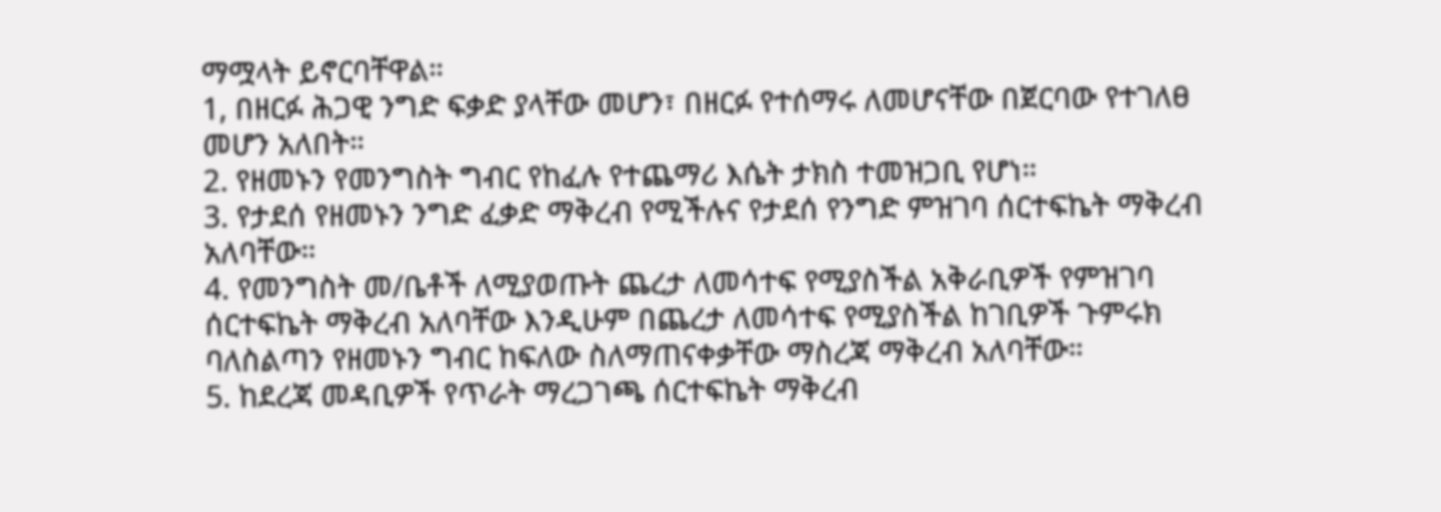ማሟላት ይኖርባቸዋል።
1, በዘርፉ ሕጋዊ ንግድ ፍቃድ ያላቸው መሆን፣ በዘርፉ የተሰማሩ ለመሆናቸው በጀርባው የተገለፀ መሆን አለበት።
2. የዘመኑን የመንግስት ግብር የከፈሉ የተጨማሪ እሴት ታክስ ተመዝጋቢ የሆነ።
3. የታደሰ የዘመኑን ንግድ ፈቃድ ማቅረብ የሚችሉና የታደሰ የንግድ ምዝገባ ሰርተፍኬት ማቅረብ አለባቸው።
4. የመንግስት መ/ቤቶች ለሚያወጡት ጨረታ ለመሳተፍ የሚያስችል አቅራቢዎች የምዝገባ ሰርተፍኬት ማቅረብ አለባቸው እንዲሁም በጨረታ ለመሳተፍ የሚያስችል ከገቢዎች ጉምሩክ ባለስልጣን የዘመኑን ግብር ከፍለው ስለማጠናቀቃቸው ማስረጃ ማቅረብ አለባቸው።
5. ከደረጃ መዳቢዎች የጥራት ማረጋገጫ ሰርተፍኬት ማቅረብ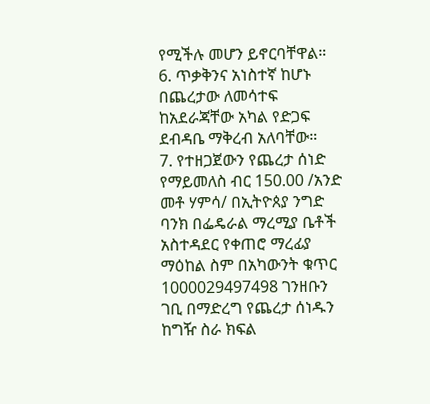የሚችሉ መሆን ይኖርባቸዋል።
6. ጥቃቅንና አነስተኛ ከሆኑ በጨረታው ለመሳተፍ ከአደራጃቸው አካል የድጋፍ ደብዳቤ ማቅረብ አለባቸው።
7. የተዘጋጀውን የጨረታ ሰነድ የማይመለስ ብር 150.00 /አንድ መቶ ሃምሳ/ በኢትዮጰያ ንግድ ባንክ በፌዴራል ማረሚያ ቤቶች አስተዳደር የቀጠሮ ማረፊያ ማዕከል ስም በአካውንት ቁጥር 1000029497498 ገንዘቡን ገቢ በማድረግ የጨረታ ሰነዱን ከግዥ ስራ ክፍል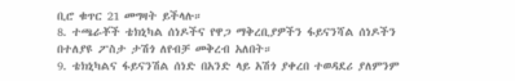ቢሮ ቁጥር 21 መግዛት ይችላሉ።
8. ተጫራቾች ቴክኒካል ሰነዶችና የዋጋ ማቅረቢያዎችን ፋይናንሻል ሰነዶችን በተለያዩ ፖስታ ታሽጎ ለየብቻ መቅረብ አለበት።
9. ቴክኒካልና ፋይናንሽል ሰነድ በአንድ ላይ አሽጎ ያቀረበ ተወዳደሪ ያለምንም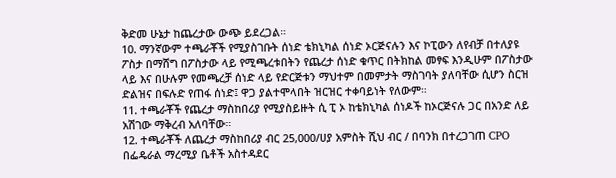ቅድመ ሁኔታ ከጨረታው ውጭ ይደረጋል።
10. ማንኛውም ተጫራቾች የሚያስገቡት ሰነድ ቴክኒካል ሰነድ ኦርጅናሉን እና ኮፒውን ለየብቻ በተለያዩ ፖስታ በማሸግ በፖስታው ላይ የሚጫረቱበትን የጨረታ ሰነድ ቁጥር በትክከል መፃፍ እንዲሁም በፖስታው ላይ እና በሁሉም የመጫረቻ ሰነድ ላይ የድርጅቱን ማህተም በመምታት ማስገባት ያለባቸው ሲሆን ስርዝ ድልዝና በፍሉድ የጠፋ ሰነድ፤ ዋጋ ያልተሞላበት ዝርዝር ተቀባይነት የለውም።
11. ተጫራቾች የጨረታ ማስከበሪያ የሚያስይዙት ሲ ፒ ኦ ከቴክኒካል ሰነዶች ከኦርጅናሉ ጋር በአንድ ለይ አሽገው ማቅረብ አለባቸው።
12. ተጫራቾች ለጨረታ ማስከበሪያ ብር 25,000/ሀያ አምስት ሺህ ብር / በባንክ በተረጋገጠ CPO በፌዴራል ማረሚያ ቤቶች አስተዳደር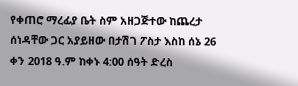የቀጠሮ ማረፊያ ቤት ስም አዘጋጅተው ከጨረታ ሰነዳቸው ጋር አያይዘው በታሽገ ፖስታ እስከ ሰኔ 26 ቀን 2018 ዓ.ም ከቀኑ 4:00 ሰዓት ድረስ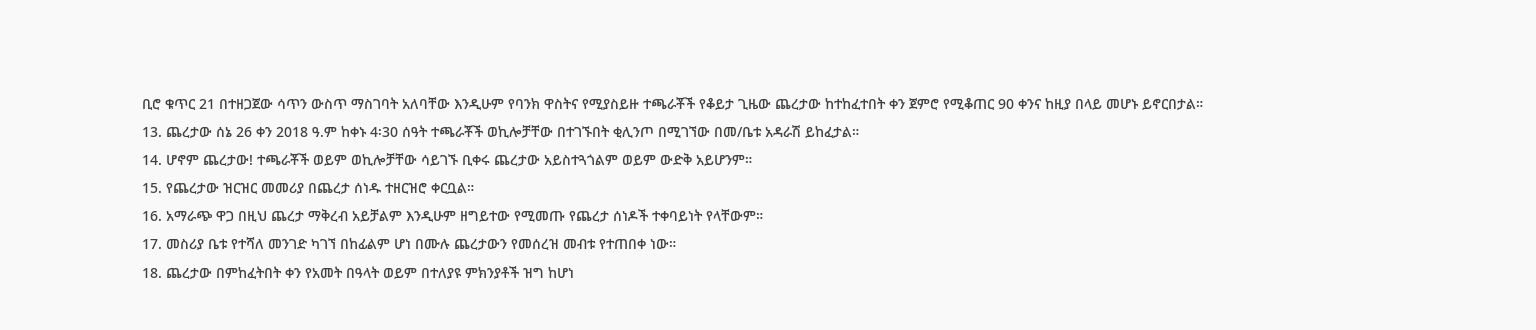ቢሮ ቁጥር 21 በተዘጋጀው ሳጥን ውስጥ ማስገባት አለባቸው እንዲሁም የባንክ ዋስትና የሚያስይዙ ተጫራቾች የቆይታ ጊዜው ጨረታው ከተከፈተበት ቀን ጀምሮ የሚቆጠር 90 ቀንና ከዚያ በላይ መሆኑ ይኖርበታል።
13. ጨረታው ሰኔ 26 ቀን 2018 ዓ.ም ከቀኑ 4፡30 ሰዓት ተጫራቾች ወኪሎቻቸው በተገኙበት ቂሊንጦ በሚገኘው በመ/ቤቱ አዳራሽ ይከፈታል።
14. ሆኖም ጨረታው! ተጫራቾች ወይም ወኪሎቻቸው ሳይገኙ ቢቀሩ ጨረታው አይስተጓጎልም ወይም ውድቅ አይሆንም።
15. የጨረታው ዝርዝር መመሪያ በጨረታ ሰነዱ ተዘርዝሮ ቀርቧል።
16. አማራጭ ዋጋ በዚህ ጨረታ ማቅረብ አይቻልም እንዲሁም ዘግይተው የሚመጡ የጨረታ ሰነዶች ተቀባይነት የላቸውም።
17. መስሪያ ቤቱ የተሻለ መንገድ ካገኘ በከፊልም ሆነ በሙሉ ጨረታውን የመሰረዝ መብቱ የተጠበቀ ነው።
18. ጨረታው በምከፈትበት ቀን የአመት በዓላት ወይም በተለያዩ ምክንያቶች ዝግ ከሆነ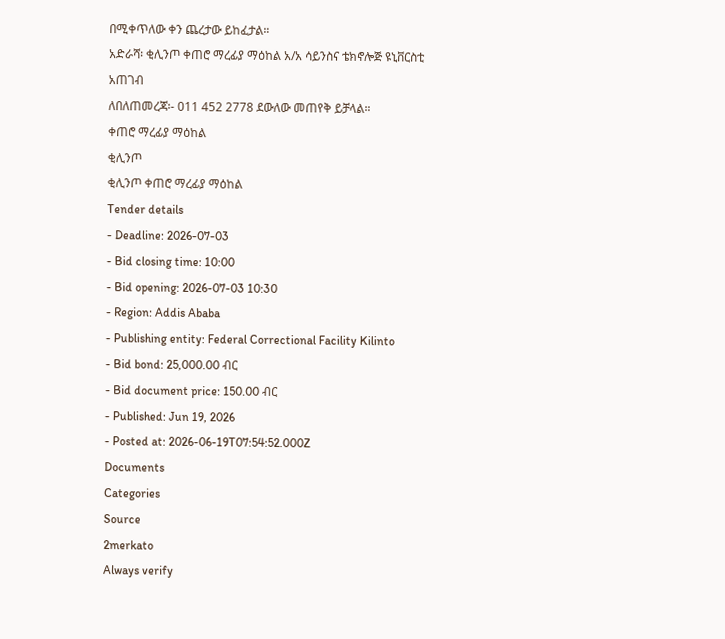በሚቀጥለው ቀን ጨረታው ይከፈታል።
አድራሻ፡ ቂሊንጦ ቀጠሮ ማረፊያ ማዕከል አ/አ ሳይንስና ቴክኖሎጅ ዩኒቨርስቲ አጠገብ
ለበለጠመረጃ፡- 011 452 2778 ደውለው መጠየቅ ይቻላል።
ቀጠሮ ማረፊያ ማዕከል
ቂሊንጦ
ቂሊንጦ ቀጠሮ ማረፊያ ማዕከል
Tender details
- Deadline: 2026-07-03
- Bid closing time: 10:00
- Bid opening: 2026-07-03 10:30
- Region: Addis Ababa
- Publishing entity: Federal Correctional Facility Kilinto
- Bid bond: 25,000.00 ብር
- Bid document price: 150.00 ብር
- Published: Jun 19, 2026
- Posted at: 2026-06-19T07:54:52.000Z
Documents
Categories
Source
2merkato
Always verify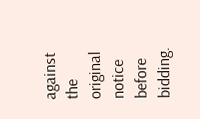against the original notice before bidding.